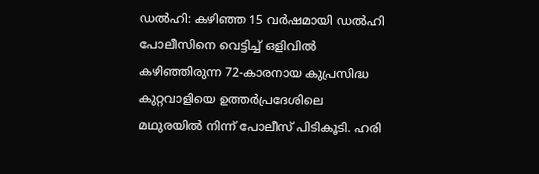ഡൽഹി: കഴിഞ്ഞ 15 വർഷമായി ഡൽഹി പോലീസിനെ വെട്ടിച്ച് ഒളിവിൽ കഴിഞ്ഞിരുന്ന 72-കാരനായ കുപ്രസിദ്ധ കുറ്റവാളിയെ ഉത്തർപ്രദേശിലെ മഥുരയിൽ നിന്ന് പോലീസ് പിടികൂടി. ഹരി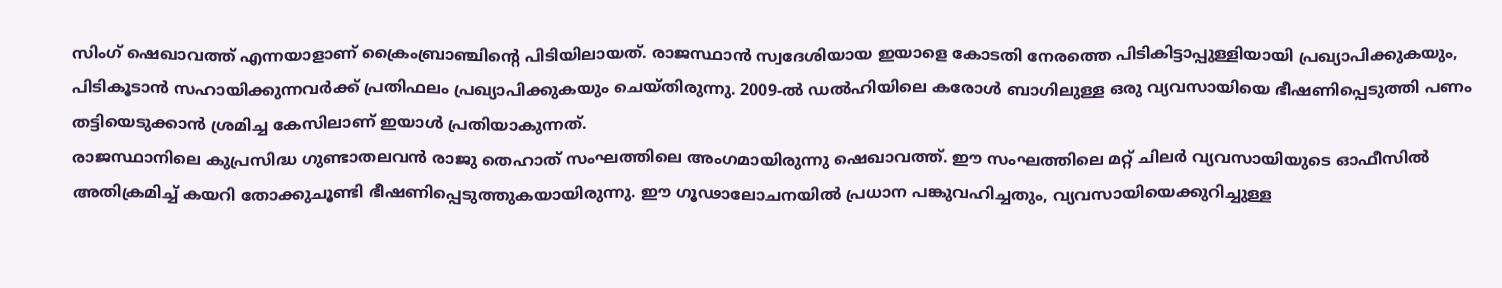സിംഗ് ഷെഖാവത്ത് എന്നയാളാണ് ക്രൈംബ്രാഞ്ചിന്റെ പിടിയിലായത്. രാജസ്ഥാൻ സ്വദേശിയായ ഇയാളെ കോടതി നേരത്തെ പിടികിട്ടാപ്പുള്ളിയായി പ്രഖ്യാപിക്കുകയും, പിടികൂടാൻ സഹായിക്കുന്നവർക്ക് പ്രതിഫലം പ്രഖ്യാപിക്കുകയും ചെയ്തിരുന്നു. 2009-ൽ ഡൽഹിയിലെ കരോൾ ബാഗിലുള്ള ഒരു വ്യവസായിയെ ഭീഷണിപ്പെടുത്തി പണം തട്ടിയെടുക്കാൻ ശ്രമിച്ച കേസിലാണ് ഇയാൾ പ്രതിയാകുന്നത്.
രാജസ്ഥാനിലെ കുപ്രസിദ്ധ ഗുണ്ടാതലവൻ രാജു തെഹാത് സംഘത്തിലെ അംഗമായിരുന്നു ഷെഖാവത്ത്. ഈ സംഘത്തിലെ മറ്റ് ചിലർ വ്യവസായിയുടെ ഓഫീസിൽ അതിക്രമിച്ച് കയറി തോക്കുചൂണ്ടി ഭീഷണിപ്പെടുത്തുകയായിരുന്നു. ഈ ഗൂഢാലോചനയിൽ പ്രധാന പങ്കുവഹിച്ചതും, വ്യവസായിയെക്കുറിച്ചുള്ള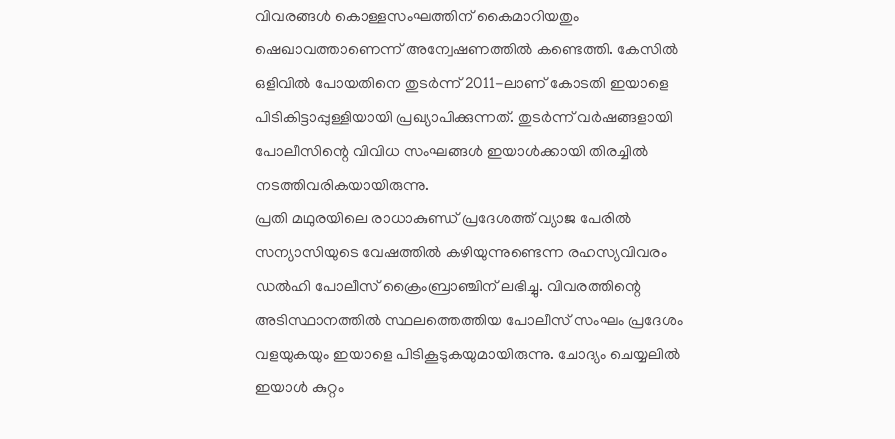വിവരങ്ങൾ കൊള്ളസംഘത്തിന് കൈമാറിയതും ഷെഖാവത്താണെന്ന് അന്വേഷണത്തിൽ കണ്ടെത്തി. കേസിൽ ഒളിവിൽ പോയതിനെ തുടർന്ന് 2011-ലാണ് കോടതി ഇയാളെ പിടികിട്ടാപ്പുള്ളിയായി പ്രഖ്യാപിക്കുന്നത്. തുടർന്ന് വർഷങ്ങളായി പോലീസിന്റെ വിവിധ സംഘങ്ങൾ ഇയാൾക്കായി തിരച്ചിൽ നടത്തിവരികയായിരുന്നു.
പ്രതി മഥുരയിലെ രാധാകുണ്ഡ് പ്രദേശത്ത് വ്യാജ പേരിൽ സന്യാസിയുടെ വേഷത്തിൽ കഴിയുന്നുണ്ടെന്ന രഹസ്യവിവരം ഡൽഹി പോലീസ് ക്രൈംബ്രാഞ്ചിന് ലഭിച്ചു. വിവരത്തിന്റെ അടിസ്ഥാനത്തിൽ സ്ഥലത്തെത്തിയ പോലീസ് സംഘം പ്രദേശം വളയുകയും ഇയാളെ പിടികൂടുകയുമായിരുന്നു. ചോദ്യം ചെയ്യലിൽ ഇയാൾ കുറ്റം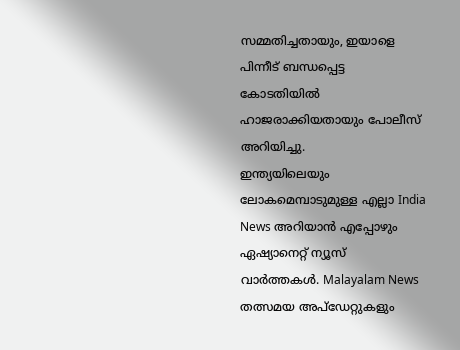സമ്മതിച്ചതായും, ഇയാളെ പിന്നീട് ബന്ധപ്പെട്ട കോടതിയിൽ ഹാജരാക്കിയതായും പോലീസ് അറിയിച്ചു.
ഇന്ത്യയിലെയും ലോകമെമ്പാടുമുള്ള എല്ലാ India News അറിയാൻ എപ്പോഴും ഏഷ്യാനെറ്റ് ന്യൂസ് വാർത്തകൾ. Malayalam News തത്സമയ അപ്ഡേറ്റുകളും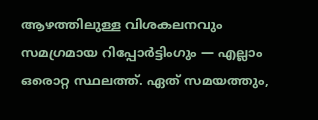ആഴത്തിലുള്ള വിശകലനവും സമഗ്രമായ റിപ്പോർട്ടിംഗും — എല്ലാം ഒരൊറ്റ സ്ഥലത്ത്. ഏത് സമയത്തും,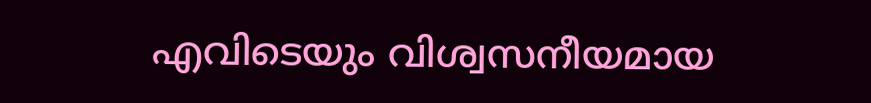എവിടെയും വിശ്വസനീയമായ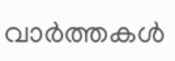വാർത്തകൾ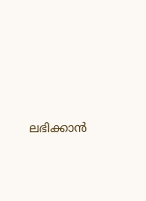ലഭിക്കാൻ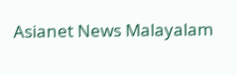Asianet News Malayalam